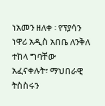ነአመን ዘለቀ ፡ የፕያሳን ነዋሪ አዲስ አበቤ ለንቅለ ተከላ ግባቸው አፈናቀሉት፣ ማህበራዊ ትስስሩን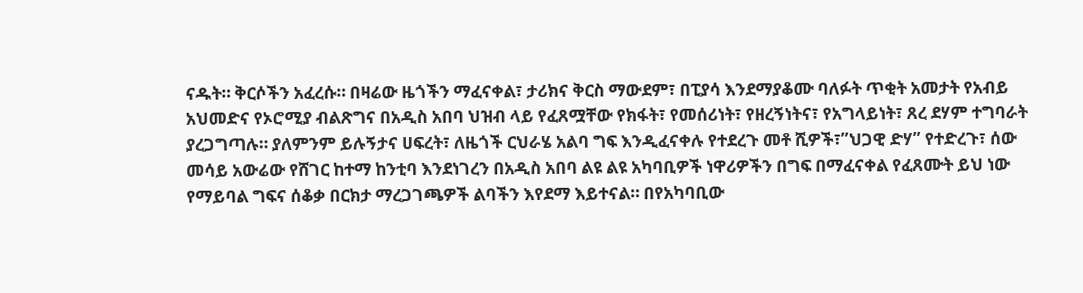ናዱት። ቅርሶችን አፈረሱ። በዛሬው ዜጎችን ማፈናቀል፣ ታሪክና ቅርስ ማውደም፣ በፒያሳ እንደማያቆሙ ባለፉት ጥቂት አመታት የአብይ አህመድና የኦሮሚያ ብልጽግና በአዲስ አበባ ህዝብ ላይ የፈጸሟቸው የክፋት፣ የመሰሪነት፣ የዘረኝነትና፣ የአግላይነት፣ ጸረ ደሃም ተግባራት ያረጋግጣሉ። ያለምንም ይሉኝታና ሀፍረት፣ ለዜጎች ርህራሄ አልባ ግፍ እንዲፈናቀሉ የተደረጉ መቶ ሺዎች፣”ህጋዊ ድሃ” የተድረጉ፣ ሰው መሳይ አውሬው የሸገር ከተማ ከንቲባ እንደነገረን በአዲስ አበባ ልዩ ልዩ አካባቢዎች ነዋሪዎችን በግፍ በማፈናቀል የፈጸሙት ይህ ነው የማይባል ግፍና ሰቆቃ በርክታ ማረጋገጫዎች ልባችን እየደማ እይተናል። በየአካባቢው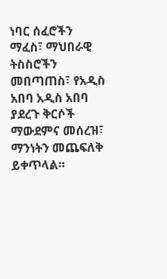ነባር ሰፈሮችን ማፈስ፣ ማህበራዊ ትስስሮችን መበጣጠስ፣ የአዲስ አበባ አዲስ አበባ ያደረጉ ቅርሶች ማውደምና መሰረዝ፣ ማንነትን መጨፍለቅ ይቀጥላል።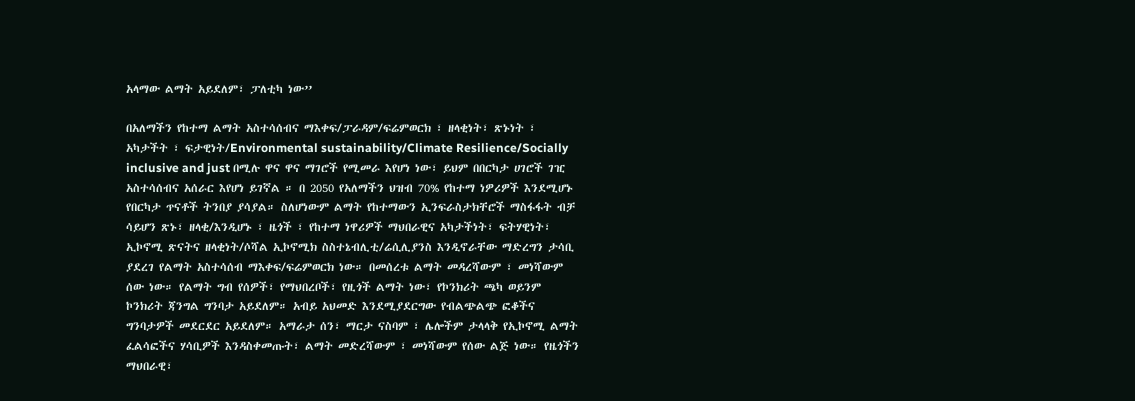አላማው ልማት አይደለም፣ ፓለቲካ ነው’’

በአለማችን የከተማ ልማት አስተሳሰብና ማእቀፍ/ፓራዳም/ፍሬምወርክ ፣ ዘላቂነት፣ ጽኑነት ፣ አካታችት ፣ ፍታዊነት/Environmental sustainability/Climate Resilience/Socially inclusive and just በሚሉ ዋና ዋና ማገሮች የሚመራ እየሆነ ነው፣ ይህም በበርካታ ሀገሮች ገዢ አስተሳሰብና አሰራር እየሆነ ይገኛል ። በ 2050 የአለማችን ህዝብ 70% የከተማ ነዎሪዎች እንደሚሆኑ የበርካታ ጥናቶች ትንበያ ያሳያል። ስለሆነውም ልማት የከተማውን ኢንፍራስታክቸሮች ማስፋፋት ብቻ ሳይሆን ጽኑ፣ ዘላቂ/እንዲሆኑ ፣ ዜጎች ፣ የከተማ ነዋሪዎች ማህበራዊና አካታችነት፣ ፍትሃዊነት፣ ኢኮኖሚ ጽናትና ዘላቂነት/ሶሻል ኢኮኖሚክ ስስተኔብሊቲ/ሬሲሊያንስ እንዲኖራቸው ማድረግን ታሳቢ ያደረገ የልማት አስተሳሰብ ማእቀፍ/ፍሬምወርክ ነው። በመሰረቱ ልማት መዳረሻውም ፣ መነሻውም ሰው ነው። የልማት ግብ የሰዎች፣ የማህበረቦች፣ የዚጎች ልማት ነው፣ የኮንክሪት ጫካ ወይንም ኮንክሪት ጃንግል ግንባታ አይደለም። አብይ አህመድ እንደሚያደርግው የብልጭልጭ ፎቆችና ግንባታዎች መደርደር አይደለም። አማራታ ሰን፣ ማርታ ናስባም ፣ ሌሎችም ታላላቅ የኢኮኖሚ ልማት ፈልሳፎችና ሃሳቢዎች እንዳስቀመጡት፣ ልማት መድረሻውም ፣ መነሻውም የሰው ልጅ ነው። የዜጎችን ማህበራዊ፣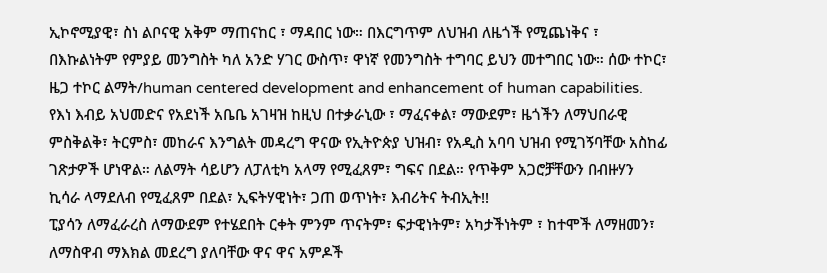ኢኮኖሚያዊ፣ ስነ ልቦናዊ አቅም ማጠናከር ፣ ማዳበር ነው። በእርግጥም ለህዝብ ለዜጎች የሚጨነቅና ፣ በእኩልነትም የምያይ መንግስት ካለ አንድ ሃገር ውስጥ፣ ዋነኛ የመንግስት ተግባር ይህን መተግበር ነው። ሰው ተኮር፣ ዜጋ ተኮር ልማት/human centered development and enhancement of human capabilities.
የእነ እብይ አህመድና የአደነች አቤቤ አገዛዝ ከዚህ በተቃራኒው ፣ ማፈናቀል፣ ማውደም፣ ዜጎችን ለማህበራዊ ምስቅልቅ፣ ትርምስ፣ መከራና እንግልት መዳረግ ዋናው የኢትዮጵያ ህዝብ፣ የአዲስ አባባ ህዝብ የሚገኝባቸው አስከፊ ገጽታዎች ሆነዋል። ለልማት ሳይሆን ለፓለቲካ አላማ የሚፈጸም፣ ግፍና በደል። የጥቅም አጋሮቻቸውን በብዙሃን ኪሳራ ላማደለብ የሚፈጸም በደል፣ ኢፍትሃዊነት፣ ጋጠ ወጥነት፣ እብሪትና ትብኢት!!
ፒያሳን ለማፈራረስ ለማውደም የተሄደበት ርቀት ምንም ጥናትም፣ ፍታዊነትም፣ አካታችነትም ፣ ከተሞች ለማዘመን፣ ለማስዋብ ማእክል መደረግ ያለባቸው ዋና ዋና አምዶች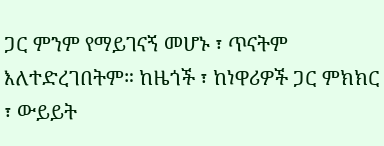ጋር ምንም የማይገናኝ መሆኑ ፣ ጥናትም እለተድረገበትም። ከዜጎች ፣ ከነዋሪዎች ጋር ምክክር ፣ ውይይት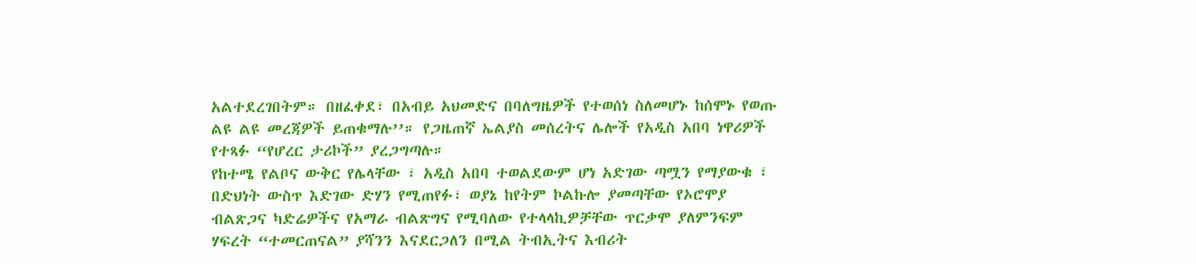አልተደረገበትም። በዘፈቀደ፣ በአብይ አህመድና በባለግዜዎች የተወሰነ ስለመሆኑ ከሰሞኑ የወጡ ልዩ ልዩ መረጃዎች ይጠቁማሉ’’። የጋዜጠኛ ኤልያስ መሰረትና ሌሎች የአዲስ አበባ ነዋሪዎች የተጻፉ “የሆረር ታሪኮች” ያረጋግጣሉ።
የከተሜ የልቦና ውቅር የሌላቸው ፣ አዲስ አበባ ተወልደውም ሆነ አድገው ጣሟን የማያውቁ ፣ በድህነት ውስጥ እድገው ድሃን የሚጠየፉ፣ ወያኔ ከየትም ኮልኩሎ ያመጣቸው የኦሮሞያ ብልጽጋና ካድሬዎችና የአማራ ብልጽግና የሚባለው የተላላኪዎቻቸው ጥርቃሞ ያለምንፍም ሃፍረት “ተመርጠናል” ያሻንን እናደርጋለን በሚል ትብኢትና እብሪት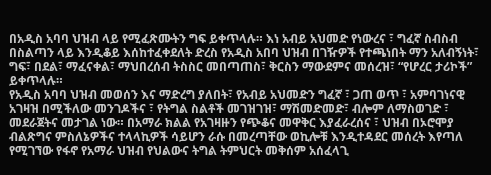በአዲስ አባባ ህዝብ ላይ የሚፈጽሙትን ግፍ ይቀጥላሉ። እነ አብይ አህመድ የነውረና ፣ ግፈኛ ስብስብ በስልጣን ላይ እንዲቆይ እሰከተፈቀደለት ድረስ የአዲስ አበባ ህዝብ በገዥዎች የተጫነበት ማን አለብኝነት፣ ግፍ፣ በደል፣ ማፈናቀል፣ ማህበረሰብ ትስስር መበጣጠስ፣ ቅርስን ማውደምና መሰረዝ፣ “የሆረር ታሪኮች” ይቀጥላሉ።
የአዲስ አባባ ህዝብ መወሰን እና ማድረግ ያለበት፣ የአብይ አህመድን ግፈኛ ፣ ጋጠ ወጥ ፣ አምባገነናዊ አገዛዝ በሚችለው መንገዶችና ፣ የትግል ስልቶች መገዝገዝ፣ ማሽመድመድ፣ ብሎም ለማስወገድ ፣ መደራጀትና መታገል ነው። በአማራ ክልል የአገዛዙን የጭቆና መዋቅር እያፈራረሰና ፣ ህዝብ በኦሮሞያ ብልጽግና ምስለኔዎችና ተላላኪዎች ሳይሆን ራሱ በመረጣቸው ወኪሎቹ እንዲተዳደር መሰረት እየጣለ የሚገኘው የፋኖ የአማራ ህዝብ የህልውና ትግል ትምህርት መቅሰም አሰፈላጊ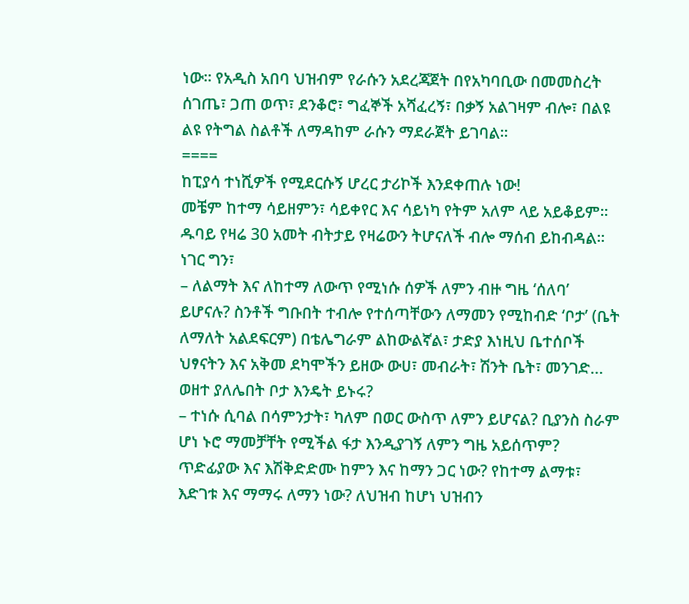ነው። የአዲስ አበባ ህዝብም የራሱን አደረጃጀት በየአካባቢው በመመስረት ሰገጤ፣ ጋጠ ወጥ፣ ደንቆሮ፣ ግፈኞች አሻፈረኝ፣ በቃኝ አልገዛም ብሎ፣ በልዩ ልዩ የትግል ስልቶች ለማዳከም ራሱን ማደራጀት ይገባል።
====
ከፒያሳ ተነሺዎች የሚደርሱኝ ሆረር ታሪኮች እንደቀጠሉ ነው!
መቼም ከተማ ሳይዘምን፣ ሳይቀየር እና ሳይነካ የትም አለም ላይ አይቆይም። ዱባይ የዛሬ 30 አመት ብትታይ የዛሬውን ትሆናለች ብሎ ማሰብ ይከብዳል። ነገር ግን፣
– ለልማት እና ለከተማ ለውጥ የሚነሱ ሰዎች ለምን ብዙ ግዜ ‘ሰለባ’ ይሆናሉ? ስንቶች ግቡበት ተብሎ የተሰጣቸውን ለማመን የሚከብድ ‘ቦታ’ (ቤት ለማለት አልደፍርም) በቴሌግራም ልከውልኛል፣ ታድያ እነዚህ ቤተሰቦች ህፃናትን እና አቅመ ደካሞችን ይዘው ውሀ፣ መብራት፣ ሽንት ቤት፣ መንገድ… ወዘተ ያለሌበት ቦታ እንዴት ይኑሩ?
– ተነሱ ሲባል በሳምንታት፣ ካለም በወር ውስጥ ለምን ይሆናል? ቢያንስ ስራም ሆነ ኑሮ ማመቻቸት የሚችል ፋታ እንዲያገኝ ለምን ግዜ አይሰጥም? ጥድፊያው እና እሽቅድድሙ ከምን እና ከማን ጋር ነው? የከተማ ልማቱ፣ እድገቱ እና ማማሩ ለማን ነው? ለህዝብ ከሆነ ህዝብን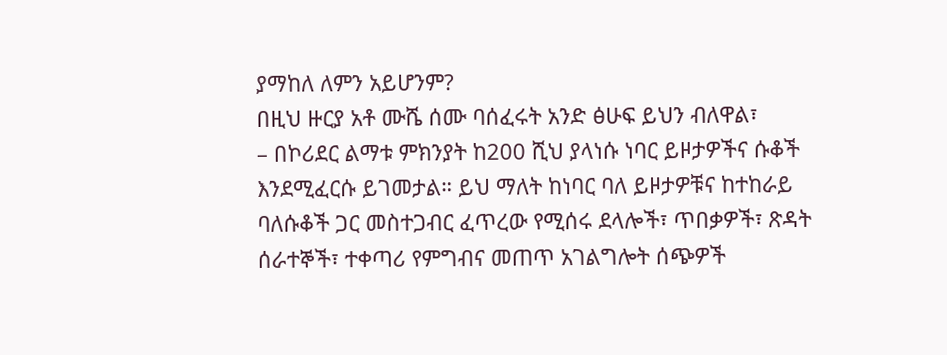ያማከለ ለምን አይሆንም?
በዚህ ዙርያ አቶ ሙሼ ሰሙ ባሰፈሩት አንድ ፅሁፍ ይህን ብለዋል፣
– በኮሪደር ልማቱ ምክንያት ከ200 ሺህ ያላነሱ ነባር ይዞታዎችና ሱቆች እንደሚፈርሱ ይገመታል። ይህ ማለት ከነባር ባለ ይዞታዎቹና ከተከራይ ባለሱቆች ጋር መስተጋብር ፈጥረው የሚሰሩ ደላሎች፣ ጥበቃዎች፣ ጽዳት ሰራተኞች፣ ተቀጣሪ የምግብና መጠጥ አገልግሎት ሰጭዎች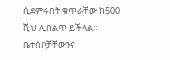ሲደምሩበት ቁጥራቸው ከ500 ሺህ ሊበልጥ ይችላል። ቤተሰቦቻቸውንና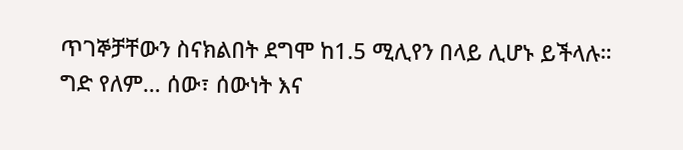ጥገኞቻቸውን ስናክልበት ደግሞ ከ1.5 ሚሊየን በላይ ሊሆኑ ይችላሉ።
ግድ የለም… ሰው፣ ሰውነት እና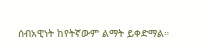ሰብአዊነት ከየትኛውም ልማት ይቀድማል።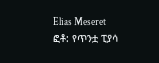Elias Meseret
ፎቶ: የጥንቷ ፒያሳ